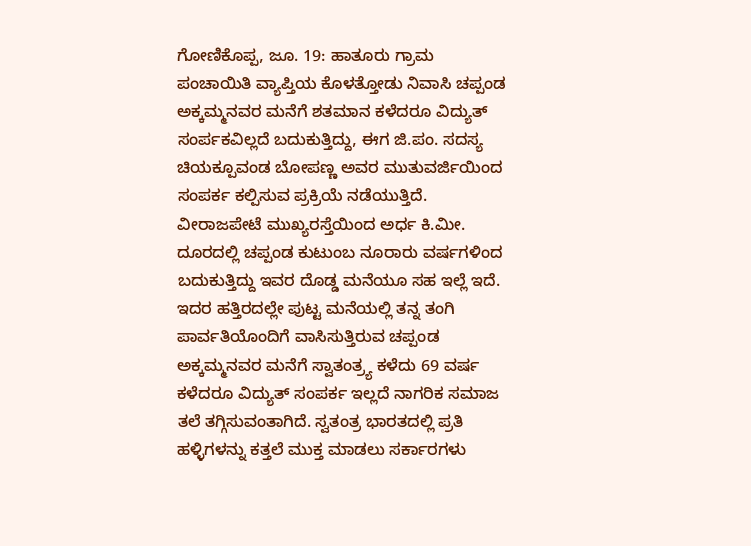ಗೋಣಿಕೊಪ್ಪ, ಜೂ. 19: ಹಾತೂರು ಗ್ರಾಮ ಪಂಚಾಯಿತಿ ವ್ಯಾಪ್ತಿಯ ಕೊಳತ್ತೋಡು ನಿವಾಸಿ ಚಪ್ಪಂಡ ಅಕ್ಕಮ್ಮನವರ ಮನೆಗೆ ಶತಮಾನ ಕಳೆದರೂ ವಿದ್ಯುತ್ ಸಂರ್ಪಕವಿಲ್ಲದೆ ಬದುಕುತ್ತಿದ್ದು, ಈಗ ಜಿ.ಪಂ. ಸದಸ್ಯ ಚಿಯಕ್ಪೂವಂಡ ಬೋಪಣ್ಣ ಅವರ ಮುತುವರ್ಜಿಯಿಂದ ಸಂಪರ್ಕ ಕಲ್ಪಿಸುವ ಪ್ರಕ್ರಿಯೆ ನಡೆಯುತ್ತಿದೆ.
ವೀರಾಜಪೇಟೆ ಮುಖ್ಯರಸ್ತೆಯಿಂದ ಅರ್ಧ ಕಿ.ಮೀ. ದೂರದಲ್ಲಿ ಚಪ್ಪಂಡ ಕುಟುಂಬ ನೂರಾರು ವರ್ಷಗಳಿಂದ ಬದುಕುತ್ತಿದ್ದು ಇವರ ದೊಡ್ಡ ಮನೆಯೂ ಸಹ ಇಲ್ಲೆ ಇದೆ. ಇದರ ಹತ್ತಿರದಲ್ಲೇ ಪುಟ್ಟ ಮನೆಯಲ್ಲಿ ತನ್ನ ತಂಗಿ ಪಾರ್ವತಿಯೊಂದಿಗೆ ವಾಸಿಸುತ್ತಿರುವ ಚಪ್ಪಂಡ ಅಕ್ಕಮ್ಮನವರ ಮನೆಗೆ ಸ್ವಾತಂತ್ರ್ಯ ಕಳೆದು 69 ವರ್ಷ ಕಳೆದರೂ ವಿದ್ಯುತ್ ಸಂಪರ್ಕ ಇಲ್ಲದೆ ನಾಗರಿಕ ಸಮಾಜ ತಲೆ ತಗ್ಗಿಸುವಂತಾಗಿದೆ. ಸ್ವತಂತ್ರ ಭಾರತದಲ್ಲಿ ಪ್ರತಿ ಹಳ್ಳಿಗಳನ್ನು ಕತ್ತಲೆ ಮುಕ್ತ ಮಾಡಲು ಸರ್ಕಾರಗಳು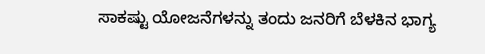ಸಾಕಷ್ಟು ಯೋಜನೆಗಳನ್ನು ತಂದು ಜನರಿಗೆ ಬೆಳಕಿನ ಭಾಗ್ಯ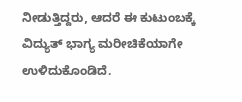ನೀಡುತ್ತಿದ್ದರು, ಆದರೆ ಈ ಕುಟುಂಬಕ್ಕೆ ವಿದ್ಯುತ್ ಭಾಗ್ಯ ಮರೀಚಿಕೆಯಾಗೇ ಉಳಿದುಕೊಂಡಿದೆ.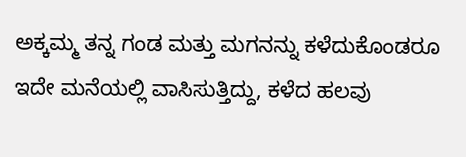ಅಕ್ಕಮ್ಮ ತನ್ನ ಗಂಡ ಮತ್ತು ಮಗನನ್ನು ಕಳೆದುಕೊಂಡರೂ ಇದೇ ಮನೆಯಲ್ಲಿ ವಾಸಿಸುತ್ತಿದ್ದು, ಕಳೆದ ಹಲವು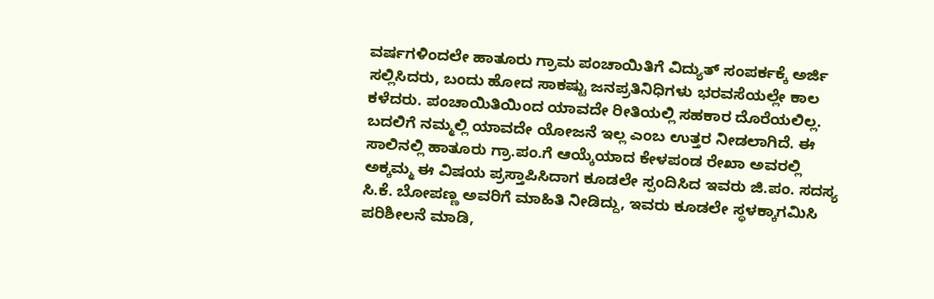ವರ್ಷಗಳಿಂದಲೇ ಹಾತೂರು ಗ್ರಾಮ ಪಂಚಾಯಿತಿಗೆ ವಿದ್ಯುತ್ ಸಂಪರ್ಕಕ್ಕೆ ಅರ್ಜಿ ಸಲ್ಲಿಸಿದರು, ಬಂದು ಹೋದ ಸಾಕಷ್ಟು ಜನಪ್ರತಿನಿಧಿಗಳು ಭರವಸೆಯಲ್ಲೇ ಕಾಲ ಕಳೆದರು. ಪಂಚಾಯಿತಿಯಿಂದ ಯಾವದೇ ರೀತಿಯಲ್ಲಿ ಸಹಕಾರ ದೊರೆಯಲಿಲ್ಲ. ಬದಲಿಗೆ ನಮ್ಮಲ್ಲಿ ಯಾವದೇ ಯೋಜನೆ ಇಲ್ಲ ಎಂಬ ಉತ್ತರ ನೀಡಲಾಗಿದೆ. ಈ ಸಾಲಿನಲ್ಲಿ ಹಾತೂರು ಗ್ರಾ.ಪಂ.ಗೆ ಆಯ್ಕೆಯಾದ ಕೇಳಪಂಡ ರೇಖಾ ಅವರಲ್ಲಿ ಅಕ್ಕಮ್ಮ ಈ ವಿಷಯ ಪ್ರಸ್ತಾಪಿಸಿದಾಗ ಕೂಡಲೇ ಸ್ಪಂದಿಸಿದ ಇವರು ಜಿ.ಪಂ. ಸದಸ್ಯ ಸಿ.ಕೆ. ಬೋಪಣ್ಣ ಅವರಿಗೆ ಮಾಹಿತಿ ನೀಡಿದ್ದು, ಇವರು ಕೂಡಲೇ ಸ್ಥಳಕ್ಕಾಗಮಿಸಿ ಪರಿಶೀಲನೆ ಮಾಡಿ,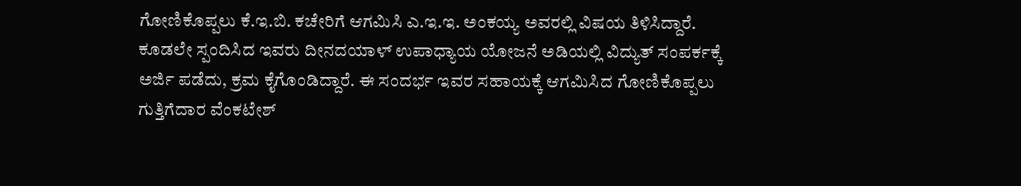ಗೋಣಿಕೊಪ್ಪಲು ಕೆ.ಇ.ಬಿ. ಕಚೇರಿಗೆ ಆಗಮಿಸಿ ಎ.ಇ.ಇ. ಅಂಕಯ್ಯ ಅವರಲ್ಲಿ ವಿಷಯ ತಿಳಿಸಿದ್ದಾರೆ. ಕೂಡಲೇ ಸ್ಪಂದಿಸಿದ ಇವರು ದೀನದಯಾಳ್ ಉಪಾಧ್ಯಾಯ ಯೋಜನೆ ಅಡಿಯಲ್ಲಿ ವಿದ್ಯುತ್ ಸಂಪರ್ಕಕ್ಕೆ ಅರ್ಜಿ ಪಡೆದು, ಕ್ರಮ ಕೈಗೊಂಡಿದ್ದಾರೆ. ಈ ಸಂದರ್ಭ ಇವರ ಸಹಾಯಕ್ಕೆ ಆಗಮಿಸಿದ ಗೋಣಿಕೊಪ್ಪಲು ಗುತ್ತಿಗೆದಾರ ವೆಂಕಟೇಶ್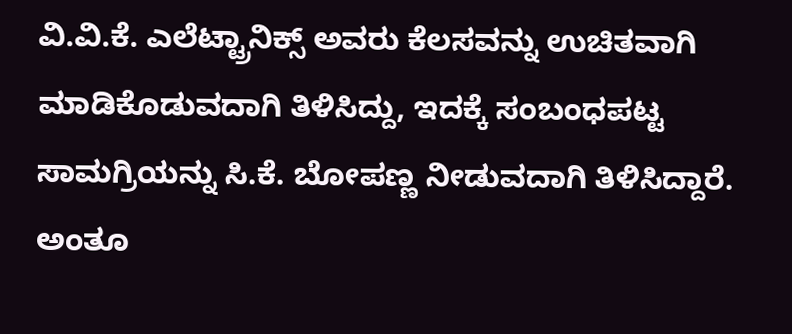ವಿ.ವಿ.ಕೆ. ಎಲೆಟ್ಟ್ರಾನಿಕ್ಸ್ ಅವರು ಕೆಲಸವನ್ನು ಉಚಿತವಾಗಿ ಮಾಡಿಕೊಡುವದಾಗಿ ತಿಳಿಸಿದ್ದು, ಇದಕ್ಕೆ ಸಂಬಂಧಪಟ್ಟ ಸಾಮಗ್ರಿಯನ್ನು ಸಿ.ಕೆ. ಬೋಪಣ್ಣ ನೀಡುವದಾಗಿ ತಿಳಿಸಿದ್ದಾರೆ.
ಅಂತೂ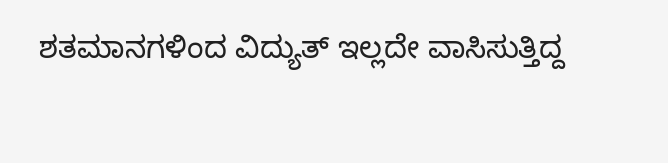ಶತಮಾನಗಳಿಂದ ವಿದ್ಯುತ್ ಇಲ್ಲದೇ ವಾಸಿಸುತ್ತಿದ್ದ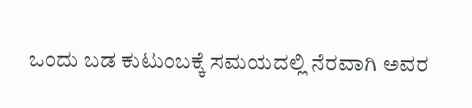ಒಂದು ಬಡ ಕುಟುಂಬಕ್ಕೆ ಸಮಯದಲ್ಲಿ ನೆರವಾಗಿ ಅವರ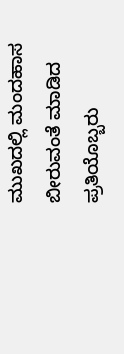ಮುಖದಲ್ಲಿ ಮಂದಹಾಸ ಬೀರುವಂತೆ ಮಾಡಿದ ಪ್ರತಿಯೊಬ್ಬರು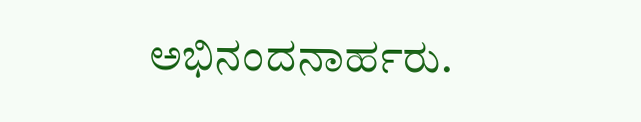ಅಭಿನಂದನಾರ್ಹರು.